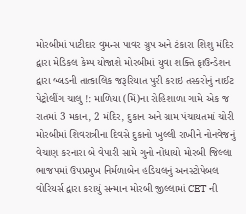મોરબીમાં પાટીદાર વુમન્સ પાવર ગ્રુપ અને ટંકારા શિશુ મંદિર દ્વારા મેડિકલ કેમ્પ યોજાશે મોરબીમાં યુવા શક્તિ ફાઉન્ડેશન દ્વારા બ્લડની તાત્કાલિક જરૂરિયાત પુરી કરાઇ તસ્કરોનું નાઈટ પેટ્રોલીંગ ચાલુ !: માળિયા (મિં)ના રોહિશાળા ગામે એક જ રાતમાં 3 મકાન, 2 મંદિર, દુકાન અને ગ્રામ પંચાયતમાં ચોરી મોરબીમાં શિવરાત્રીના દિવસે દુકાનો ખુલ્લી રાખીને નોનવેજનું વેચાણ કરનારા બે વેપારી સામે ગુનો નોંધાયો મોરબી જિલ્લા ભાજપમાં ઉપપ્રમુખ નિર્મળાબેન હડિયલનું અનસ્ટોપેબલ વોરિયર્સ દ્વારા કરાયું સન્માન મોરબી જીલ્લામાં CET ની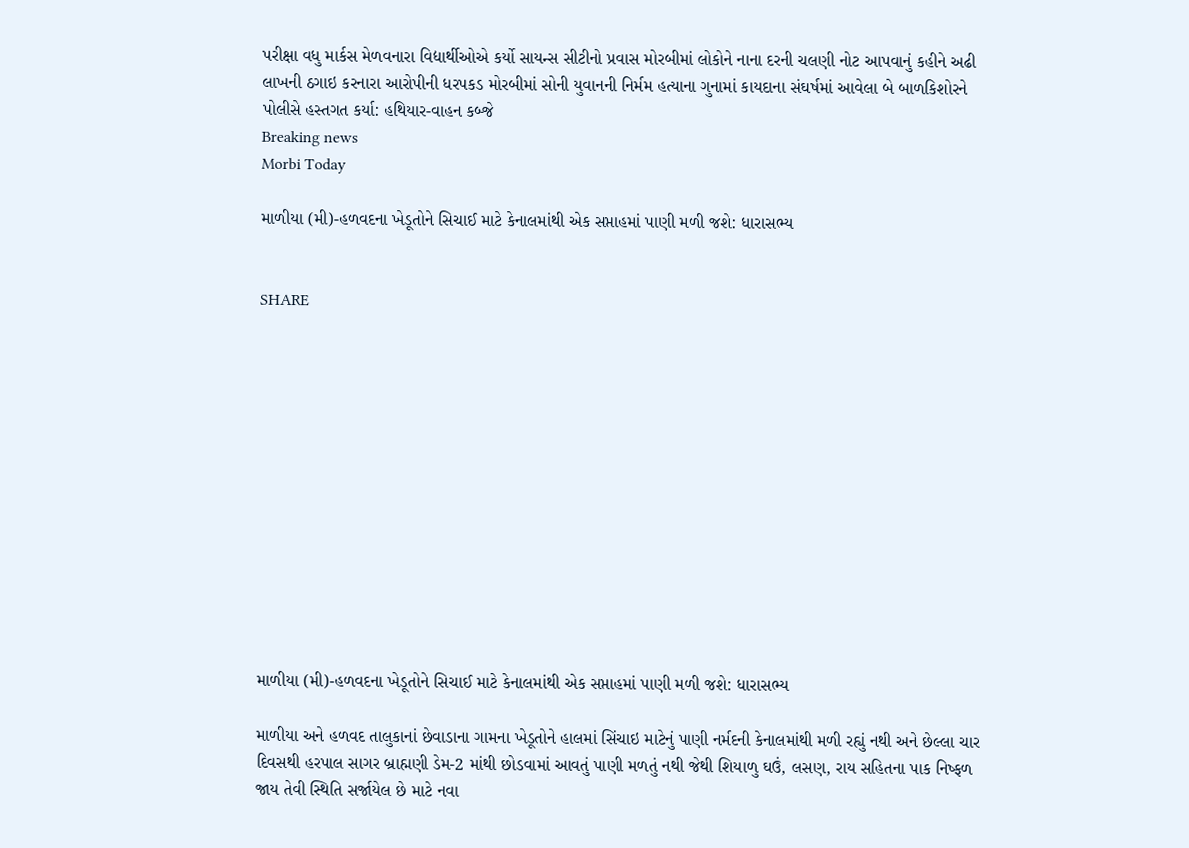પરીક્ષા વધુ માર્કસ મેળવનારા વિદ્યાર્થીઓએ કર્યો સાયન્સ સીટીનો પ્રવાસ મોરબીમાં લોકોને નાના દરની ચલણી નોટ આપવાનું કહીને અઢી લાખની ઠગાઇ કરનારા આરોપીની ધરપકડ મોરબીમાં સોની યુવાનની નિર્મમ હત્યાના ગુનામાં કાયદાના સંઘર્ષમાં આવેલા બે બાળકિશોરને પોલીસે હસ્તગત કર્યા: હથિયાર-વાહન કબ્જે
Breaking news
Morbi Today

માળીયા (મી)-હળવદના ખેડૂતોને સિચાઈ માટે કેનાલમાંથી એક સપ્તાહમાં પાણી મળી જશે: ધારાસભ્ય


SHARE













માળીયા (મી)-હળવદના ખેડૂતોને સિચાઈ માટે કેનાલમાંથી એક સપ્તાહમાં પાણી મળી જશે: ધારાસભ્ય

માળીયા અને હળવદ તાલુકાનાં છેવાડાના ગામના ખેડૂતોને હાલમાં સિંચાઇ માટેનું પાણી નર્મદની કેનાલમાંથી મળી રહ્યું નથી અને છેલ્લા ચાર દિવસથી હરપાલ સાગર બ્રાહ્મણી ડેમ-2 માંથી છોડવામાં આવતું પાણી મળતું નથી જેથી શિયાળુ ઘઉં, લસણ, રાય સહિતના પાક નિષ્ફળ જાય તેવી સ્થિતિ સર્જાયેલ છે માટે નવા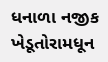ધનાળા નજીક ખેડૂતોરામધૂન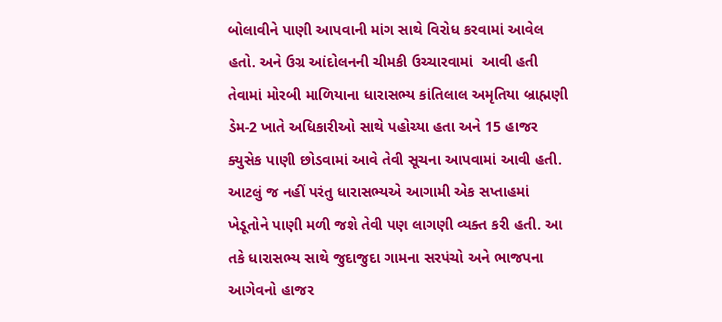બોલાવીને પાણી આપવાની માંગ સાથે વિરોધ કરવામાં આવેલ હતો. અને ઉગ્ર આંદોલનની ચીમકી ઉચ્ચારવામાં  આવી હતી તેવામાં મોરબી માળિયાના ધારાસભ્ય કાંતિલાલ અમૃતિયા બ્રાહ્મણી ડેમ-2 ખાતે અધિકારીઓ સાથે પહોચ્યા હતા અને 15 હાજર ક્યુસેક પાણી છોડવામાં આવે તેવી સૂચના આપવામાં આવી હતી. આટલું જ નહીં પરંતુ ધારાસભ્યએ આગામી એક સપ્તાહમાં ખેડૂતોને પાણી મળી જશે તેવી પણ લાગણી વ્યક્ત કરી હતી. આ તકે ધારાસભ્ય સાથે જુદાજુદા ગામના સરપંચો અને ભાજપના આગેવનો હાજર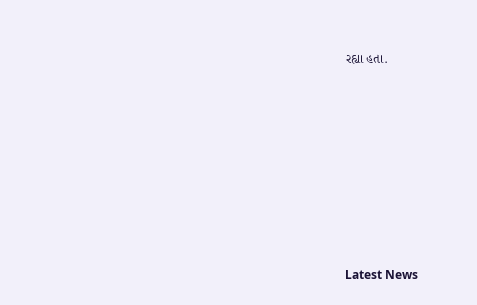રહ્યા હતા.








Latest News